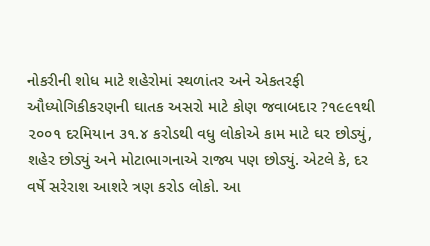નોકરીની શોધ માટે શહેરોમાં સ્થળાંતર અને એકતરફી ઔધ્યોગિકીકરણની ઘાતક અસરો માટે કોણ જવાબદાર ?૧૯૯૧થી ૨૦૦૧ દરમિયાન ૩૧.૪ કરોડથી વધુ લોકોએ કામ માટે ઘર છોડ્યું, શહેર છોડ્યું અને મોટાભાગનાએ રાજ્ય પણ છોડ્યું. એટલે કે, દર વર્ષે સરેરાશ આશરે ત્રણ કરોડ લોકો. આ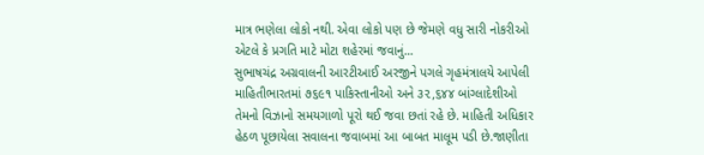માત્ર ભણેલા લોકો નથી. એવા લોકો પણ છે જેમણે વધુ સારી નોકરીઓ એટલે કે પ્રગતિ માટે મોટા શહેરમાં જવાનું...
સુભાષચંદ્ર અગ્રવાલની આરટીઆઈ અરજીને પગલે ગૃહમંત્રાલયે આપેલી માહિતીભારતમાં ૭૬૯૧ પાકિસ્તાનીઓ અને ૩૨,૬૪૪ બાંગ્લાદેશીઓ તેમનો વિઝાનો સમયગાળો પૂરો થઈ જવા છતાં રહે છે. માહિતી અધિકાર હેઠળ પૂછાયેલા સવાલના જવાબમાં આ બાબત માલૂમ પડી છે.જાણીતા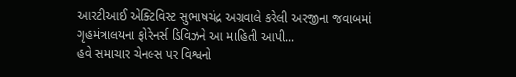આરટીઆઈ એક્ટિવિસ્ટ સુભાષચંદ્ર અગ્રવાલે કરેલી અરજીના જવાબમાં ગૃહમંત્રાલયના ફોરેનર્સ ડિવિઝને આ માહિતી આપી...
હવે સમાચાર ચેનલ્સ પર વિશ્વનો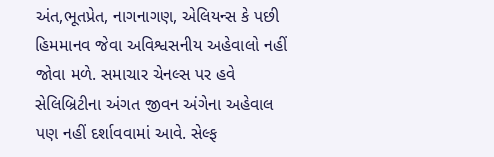અંત,ભૂતપ્રેત, નાગનાગણ, એલિયન્સ કે પછી હિમમાનવ જેવા અવિશ્વસનીય અહેવાલો નહીં જોવા મળે. સમાચાર ચેનલ્સ પર હવે સેલિબ્રિટીના અંગત જીવન અંગેના અહેવાલ પણ નહીં દર્શાવવામાં આવે. સેલ્ફ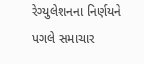રેગ્યુલેશનના નિર્ણયને પગલે સમાચાર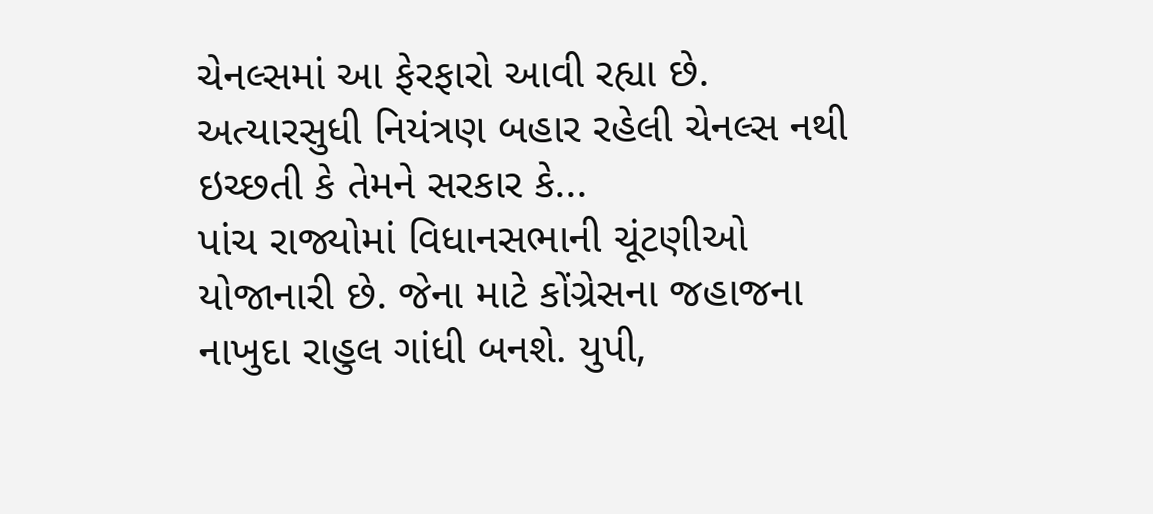ચેનલ્સમાં આ ફેરફારો આવી રહ્યા છે. અત્યારસુધી નિયંત્રણ બહાર રહેલી ચેનલ્સ નથી ઇચ્છતી કે તેમને સરકાર કે...
પાંચ રાજ્યોમાં વિધાનસભાની ચૂંટણીઓ યોજાનારી છે. જેના માટે કોંગ્રેસના જહાજના નાખુદા રાહુલ ગાંધી બનશે. યુપી,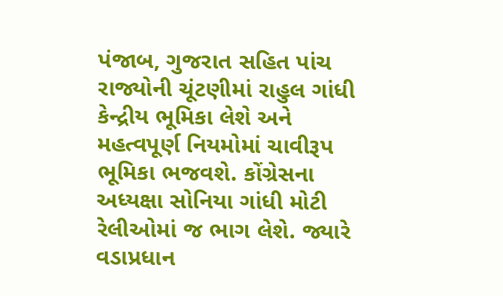પંજાબ, ગુજરાત સહિત પાંચ રાજ્યોની ચૂંટણીમાં રાહુલ ગાંધી કેન્દ્રીય ભૂમિકા લેશે અને મહત્વપૂર્ણ નિયમોમાં ચાવીરૂપ ભૂમિકા ભજવશે. કોંગ્રેસના અધ્યક્ષા સોનિયા ગાંધી મોટી રેલીઓમાં જ ભાગ લેશે. જ્યારે વડાપ્રધાન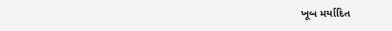ખૂબ મર્યાદિત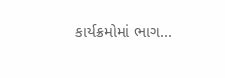કાર્યક્રમોમાં ભાગ...